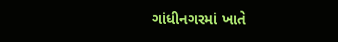ગાંધીનગરમાં ખાતે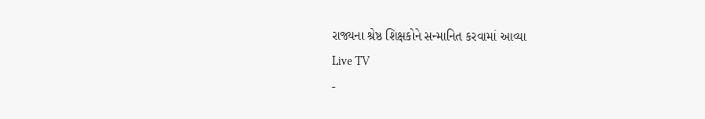રાજ્યના શ્રેષ્ઠ શિક્ષકોને સન્માનિત કરવામાં આવ્યા
Live TV
-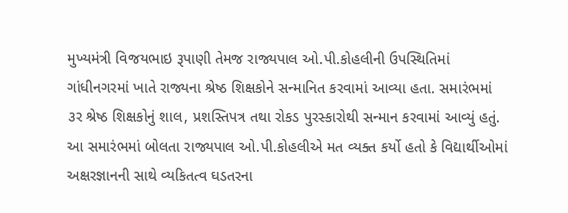મુખ્યમંત્રી વિજયભાઇ રૂપાણી તેમજ રાજ્યપાલ ઓ.પી.કોહલીની ઉપસ્થિતિમાં ગાંધીનગરમાં ખાતે રાજ્યના શ્રેષ્ઠ શિક્ષકોને સન્માનિત કરવામાં આવ્યા હતા. સમારંભમાં ૩ર શ્રેષ્ઠ શિક્ષકોનું શાલ, પ્રશસ્તિપત્ર તથા રોકડ પુરસ્કારોથી સન્માન કરવામાં આવ્યું હતું. આ સમારંભમાં બોલતા રાજ્યપાલ ઓ.પી.કોહલીએ મત વ્યક્ત કર્યો હતો કે વિદ્યાર્થીઓમાં અક્ષરજ્ઞાનની સાથે વ્યકિતત્વ ઘડતરના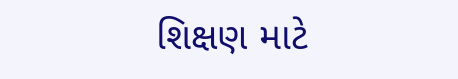શિક્ષણ માટે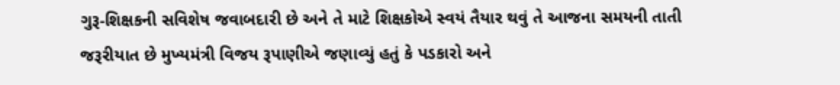ગુરૂ-શિક્ષકની સવિશેષ જવાબદારી છે અને તે માટે શિક્ષકોએ સ્વયં તૈયાર થવું તે આજના સમયની તાતી જરૂરીયાત છે મુખ્યમંત્રી વિજય રૂપાણીએ જણાવ્યું હતું કે પડકારો અને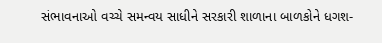સંભાવનાઓ વચ્ચે સમન્વય સાધીને સરકારી શાળાના બાળકોને ધગશ-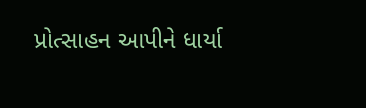પ્રોત્સાહન આપીને ધાર્યા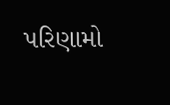પરિણામો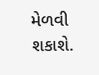મેળવી શકાશે.